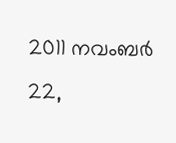2011 നവംബർ 22,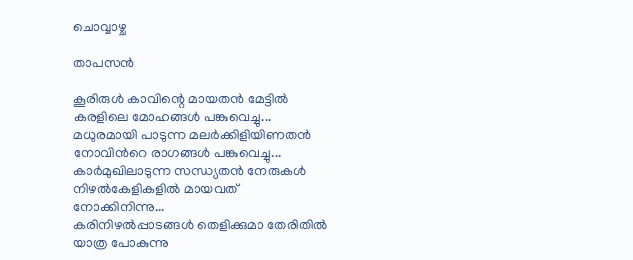ചൊവ്വാഴ്ച

താപസന്‍

കൂരിരുള്‍ കാവിന്റെ മായതന്‍ മേട്ടില്‍
കരളിലെ മോഹങ്ങള്‍ പങ്കുവെച്ചു...
മധുരമായി പാടുന്ന മലര്‍ക്കിളിയിണതന്‍
നോവിന്‍റെ രാഗങ്ങള്‍ പങ്കുവെച്ചു...
കാര്‍മുഖിലാടുന്ന സന്ധ്യതന്‍ നേരുകള്‍
നിഴല്‍കേളികളില്‍ മായവത് നോക്കിനിന്നു...
കരിനിഴല്‍പ്പാടങ്ങള്‍ തെളിക്കുമാ തേരിതില്‍
യാത്ര പോകുന്നു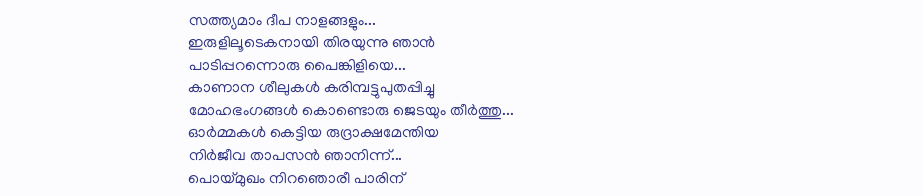സത്ത്യമാം ദീപ നാളങ്ങളും...
ഇരുളിലൂടെകനായി തിരയുന്നു ഞാന്‍
പാടിപ്പറന്നൊരു പൈങ്കിളിയെ...
കാണാന ശീലുകള്‍ കരിമ്പട്ടുപുതപ്പിച്ചു
മോഹഭംഗങ്ങള്‍ കൊണ്ടൊരു ജെടയും തീര്‍ത്തു...
ഓര്‍മ്മകള്‍ കെട്ടിയ രുദ്രാക്ഷമേന്തിയ
നിര്‍ജീവ താപസന്‍ ഞാനിന്ന്...
പൊയ്മുഖം നിറഞൊരീ പാരിന്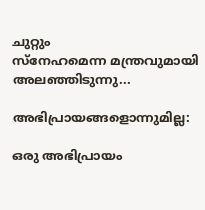ചുറ്റും
സ്നേഹമെന്ന മന്ത്രവുമായി അലഞ്ഞിടുന്നു...

അഭിപ്രായങ്ങളൊന്നുമില്ല:

ഒരു അഭിപ്രായം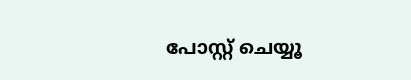പോസ്റ്റ് ചെയ്യൂ